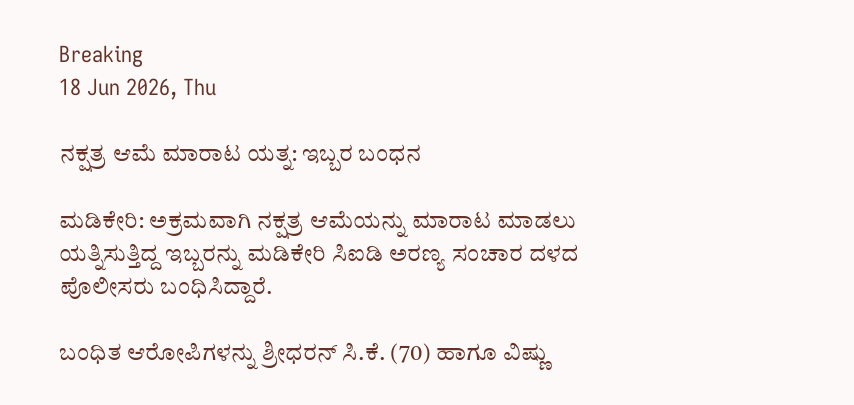Breaking
18 Jun 2026, Thu

ನಕ್ಷತ್ರ ಆಮೆ ಮಾರಾಟ ಯತ್ನ: ಇಬ್ಬರ ಬಂಧನ

ಮಡಿಕೇರಿ: ಅಕ್ರಮವಾಗಿ ನಕ್ಷತ್ರ ಆಮೆಯನ್ನು ಮಾರಾಟ ಮಾಡಲು ಯತ್ನಿಸುತ್ತಿದ್ದ ಇಬ್ಬರನ್ನು ಮಡಿಕೇರಿ ಸಿಐಡಿ ಅರಣ್ಯ ಸಂಚಾರ ದಳದ ಪೊಲೀಸರು ಬಂಧಿಸಿದ್ದಾರೆ.

ಬಂಧಿತ ಆರೋಪಿಗಳನ್ನು ಶ್ರೀಧರನ್ ಸಿ.ಕೆ. (70) ಹಾಗೂ ವಿಷ್ಣು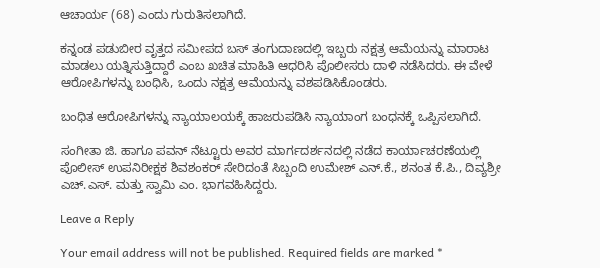ಆಚಾರ್ಯ (68) ಎಂದು ಗುರುತಿಸಲಾಗಿದೆ.

ಕನ್ನಂಡ ಪಡುಬೀರ ವೃತ್ತದ ಸಮೀಪದ ಬಸ್ ತಂಗುದಾಣದಲ್ಲಿ ಇಬ್ಬರು ನಕ್ಷತ್ರ ಆಮೆಯನ್ನು ಮಾರಾಟ ಮಾಡಲು ಯತ್ನಿಸುತ್ತಿದ್ದಾರೆ ಎಂಬ ಖಚಿತ ಮಾಹಿತಿ ಆಧರಿಸಿ ಪೊಲೀಸರು ದಾಳಿ ನಡೆಸಿದರು. ಈ ವೇಳೆ ಆರೋಪಿಗಳನ್ನು ಬಂಧಿಸಿ, ಒಂದು ನಕ್ಷತ್ರ ಆಮೆಯನ್ನು ವಶಪಡಿಸಿಕೊಂಡರು.

ಬಂಧಿತ ಆರೋಪಿಗಳನ್ನು ನ್ಯಾಯಾಲಯಕ್ಕೆ ಹಾಜರುಪಡಿಸಿ ನ್ಯಾಯಾಂಗ ಬಂಧನಕ್ಕೆ ಒಪ್ಪಿಸಲಾಗಿದೆ.

ಸಂಗೀತಾ ಜಿ. ಹಾಗೂ ಪವನ್ ನೆಟ್ಟೂರು ಅವರ ಮಾರ್ಗದರ್ಶನದಲ್ಲಿ ನಡೆದ ಕಾರ್ಯಾಚರಣೆಯಲ್ಲಿ ಪೊಲೀಸ್ ಉಪನಿರೀಕ್ಷಕ ಶಿವಶಂಕರ್ ಸೇರಿದಂತೆ ಸಿಬ್ಬಂದಿ ಉಮೇಶ್ ಎನ್.ಕೆ., ಶನಂತ ಕೆ.ಪಿ., ದಿವ್ಯಶ್ರೀ ಎಚ್.ಎಸ್. ಮತ್ತು ಸ್ವಾಮಿ ಎಂ. ಭಾಗವಹಿಸಿದ್ದರು.

Leave a Reply

Your email address will not be published. Required fields are marked *